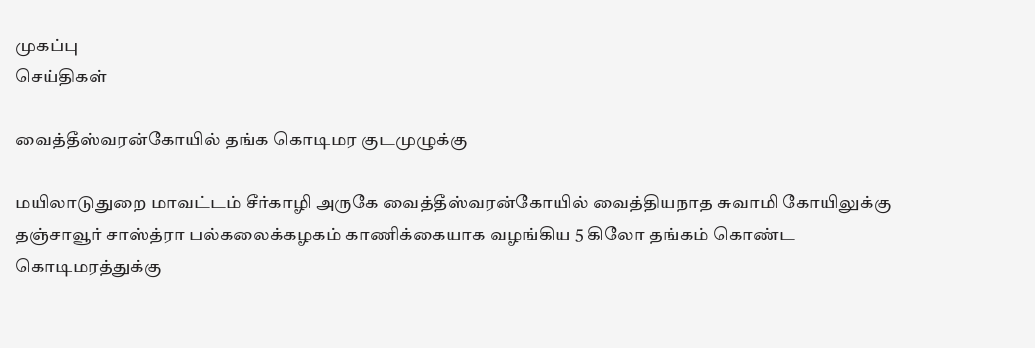முகப்பு
செய்திகள்

வைத்தீஸ்வரன்கோயில் தங்க கொடிமர குடமுழுக்கு

மயிலாடுதுறை மாவட்டம் சீர்காழி அருகே வைத்தீஸ்வரன்கோயில் வைத்தியநாத சுவாமி கோயிலுக்கு தஞ்சாவூர் சாஸ்த்ரா பல்கலைக்கழகம் காணிக்கையாக வழங்கிய 5 கிலோ தங்கம் கொண்ட கொடிமரத்துக்கு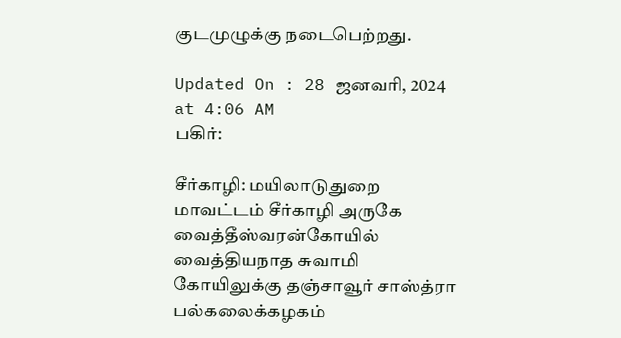குடமுழுக்கு நடைபெற்றது.

Updated On : 28 ஜனவரி, 2024 at 4:06 AM
பகிர்:

சீர்காழி: மயிலாடுதுறை மாவட்டம் சீர்காழி அருகே வைத்தீஸ்வரன்கோயில் வைத்தியநாத சுவாமி கோயிலுக்கு தஞ்சாவூர் சாஸ்த்ரா பல்கலைக்கழகம்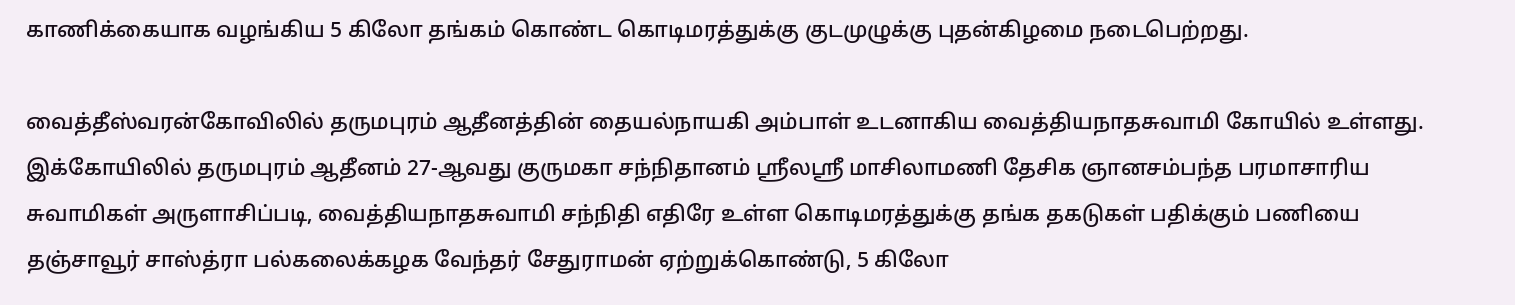காணிக்கையாக வழங்கிய 5 கிலோ தங்கம் கொண்ட கொடிமரத்துக்கு குடமுழுக்கு புதன்கிழமை நடைபெற்றது.

வைத்தீஸ்வரன்கோவிலில் தருமபுரம் ஆதீனத்தின் தையல்நாயகி அம்பாள் உடனாகிய வைத்தியநாதசுவாமி கோயில் உள்ளது. இக்கோயிலில் தருமபுரம் ஆதீனம் 27-ஆவது குருமகா சந்நிதானம் ஸ்ரீலஸ்ரீ மாசிலாமணி தேசிக ஞானசம்பந்த பரமாசாரிய சுவாமிகள் அருளாசிப்படி, வைத்தியநாதசுவாமி சந்நிதி எதிரே உள்ள கொடிமரத்துக்கு தங்க தகடுகள் பதிக்கும் பணியை தஞ்சாவூர் சாஸ்த்ரா பல்கலைக்கழக வேந்தர் சேதுராமன் ஏற்றுக்கொண்டு, 5 கிலோ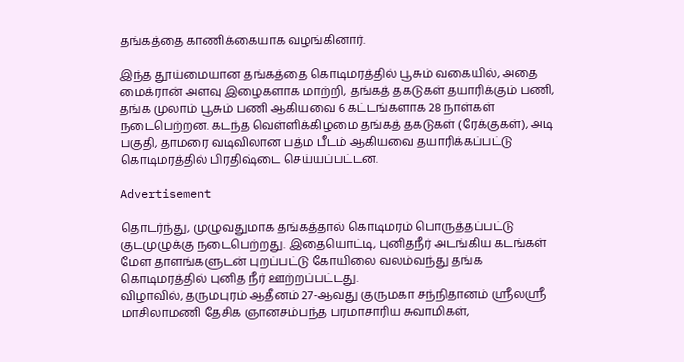தங்கத்தை காணிக்கையாக வழங்கினார்.

இந்த தூய்மையான தங்கத்தை கொடிமரத்தில் பூசும் வகையில், அதை மைக்ரான் அளவு இழைகளாக மாற்றி, தங்கத் தகடுகள் தயாரிக்கும் பணி, தங்க முலாம் பூசும் பணி ஆகியவை 6 கட்டங்களாக 28 நாள்கள் நடைபெற்றன. கடந்த வெள்ளிக்கிழமை தங்கத் தகடுகள் (ரேக்குகள்), அடி பகுதி, தாமரை வடிவிலான பத்ம பீடம் ஆகியவை தயாரிக்கப்பட்டு கொடிமரத்தில் பிரதிஷ்டை செய்யப்பட்டன.

Advertisement

தொடர்ந்து, முழுவதுமாக தங்கத்தால் கொடிமரம் பொருத்தப்பட்டு குடமுழுக்கு நடைபெற்றது. இதையொட்டி, புனிதநீர் அடங்கிய கடங்கள் மேள தாளங்களுடன் புறப்பட்டு கோயிலை வலம்வந்து தங்க கொடிமரத்தில் புனித நீர் ஊற்றப்பட்டது.
விழாவில், தருமபுரம் ஆதீனம் 27-ஆவது குருமகா சந்நிதானம் ஸ்ரீலஸ்ரீ மாசிலாமணி தேசிக ஞானசம்பந்த பரமாசாரிய சுவாமிகள்,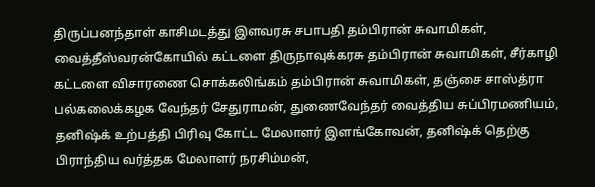திருப்பனந்தாள் காசிமடத்து இளவரசு சபாபதி தம்பிரான் சுவாமிகள், வைத்தீஸ்வரன்கோயில் கட்டளை திருநாவுக்கரசு தம்பிரான் சுவாமிகள், சீர்காழி கட்டளை விசாரணை சொக்கலிங்கம் தம்பிரான் சுவாமிகள், தஞ்சை சாஸ்த்ரா பல்கலைக்கழக வேந்தர் சேதுராமன், துணைவேந்தர் வைத்திய சுப்பிரமணியம், தனிஷ்க் உற்பத்தி பிரிவு கோட்ட மேலாளர் இளங்கோவன், தனிஷ்க் தெற்கு பிராந்திய வர்த்தக மேலாளர் நரசிம்மன்,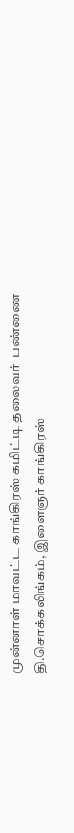முன்னாள் மாவட்ட காங்கிரஸ் கமிட்டி தலைவர்  பண்ணை தி.சொக்கலிங்கம், இளைஞர் காங்கிரஸ்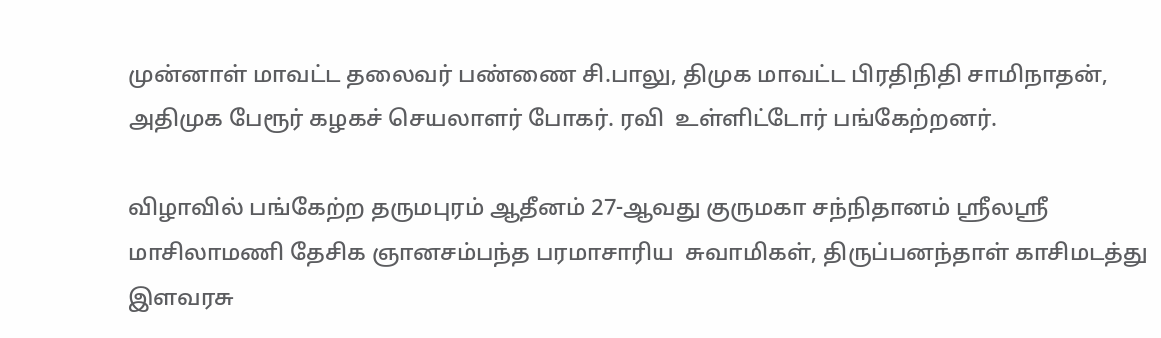முன்னாள் மாவட்ட தலைவர் பண்ணை சி.பாலு, திமுக மாவட்ட பிரதிநிதி சாமிநாதன், அதிமுக பேரூர் கழகச் செயலாளர் போகர். ரவி  உள்ளிட்டோர் பங்கேற்றனர்.

விழாவில் பங்கேற்ற தருமபுரம் ஆதீனம் 27-ஆவது குருமகா சந்நிதானம் ஸ்ரீலஸ்ரீ மாசிலாமணி தேசிக ஞானசம்பந்த பரமாசாரிய  சுவாமிகள், திருப்பனந்தாள் காசிமடத்து இளவரசு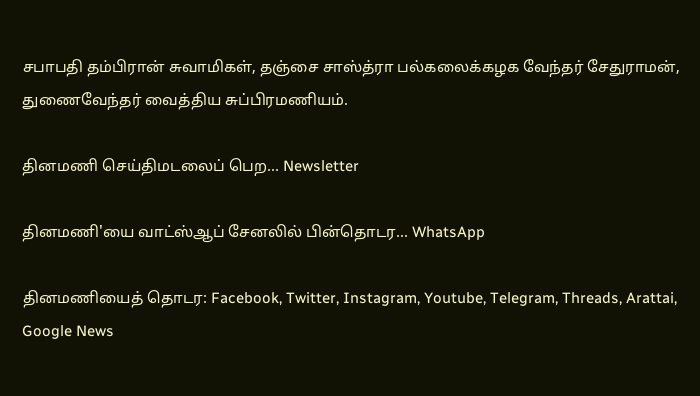சபாபதி தம்பிரான் சுவாமிகள், தஞ்சை சாஸ்த்ரா பல்கலைக்கழக வேந்தர் சேதுராமன், துணைவேந்தர் வைத்திய சுப்பிரமணியம்.

தினமணி செய்திமடலைப் பெற... Newsletter

தினமணி'யை வாட்ஸ்ஆப் சேனலில் பின்தொடர... WhatsApp

தினமணியைத் தொடர: Facebook, Twitter, Instagram, Youtube, Telegram, Threads, Arattai, Google News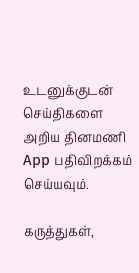உடனுக்குடன் செய்திகளை அறிய தினமணி App பதிவிறக்கம் செய்யவும்.

கருத்துகள்,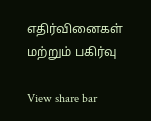எதிர்வினைகள் மற்றும் பகிர்வு

View share bar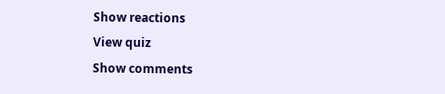Show reactions
View quiz
Show comments